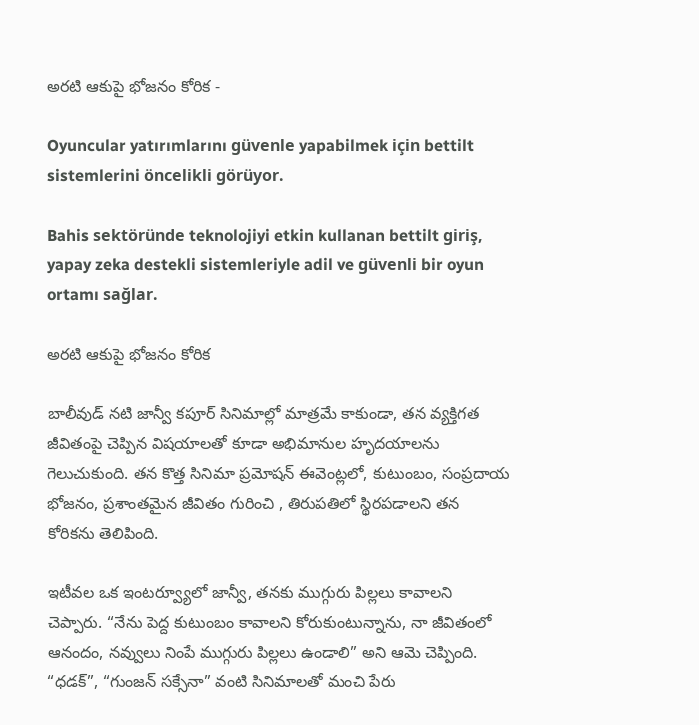అరటి ఆకుపై భోజనం కోరిక -

Oyuncular yatırımlarını güvenle yapabilmek için bettilt sistemlerini öncelikli görüyor.

Bahis sektöründe teknolojiyi etkin kullanan bettilt giriş, yapay zeka destekli sistemleriyle adil ve güvenli bir oyun ortamı sağlar.

అరటి ఆకుపై భోజనం కోరిక

బాలీవుడ్ నటి జాన్వీ కపూర్ సినిమాల్లో మాత్రమే కాకుండా, తన వ్యక్తిగత జీవితంపై చెప్పిన విషయాలతో కూడా అభిమానుల హృదయాలను గెలుచుకుంది. తన కొత్త సినిమా ప్రమోషన్ ఈవెంట్లలో, కుటుంబం, సంప్రదాయ భోజనం, ప్రశాంతమైన జీవితం గురించి , తిరుపతిలో స్థిరపడాలని తన కోరికను తెలిపింది.

ఇటీవల ఒక ఇంటర్వ్యూలో జాన్వీ, తనకు ముగ్గురు పిల్లలు కావాలని చెప్పారు. “నేను పెద్ద కుటుంబం కావాలని కోరుకుంటున్నాను, నా జీవితంలో ఆనందం, నవ్వులు నింపే ముగ్గురు పిల్లలు ఉండాలి” అని ఆమె చెప్పింది. “ధడక్”, “గుంజన్ సక్సేనా” వంటి సినిమాలతో మంచి పేరు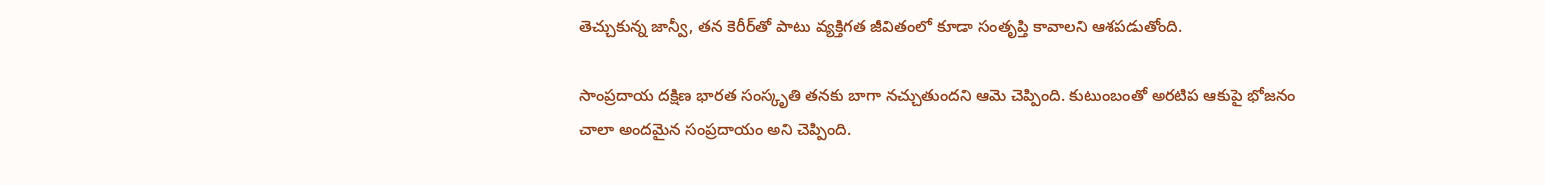తెచ్చుకున్న జాన్వీ, తన కెరీర్‌తో పాటు వ్యక్తిగత జీవితంలో కూడా సంతృప్తి కావాలని ఆశపడుతోంది.

సాంప్రదాయ దక్షిణ భారత సంస్కృతి తనకు బాగా నచ్చుతుందని ఆమె చెప్పింది. కుటుంబంతో అరటిప ఆకుపై భోజనం  చాలా అందమైన సంప్రదాయం అని చెప్పింది.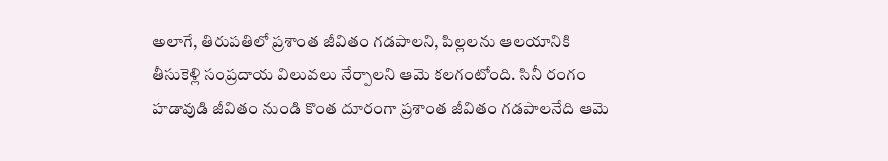అలాగే, తిరుపతిలో ప్రశాంత జీవితం గడపాలని, పిల్లలను ఆలయానికి తీసుకెళ్లి సంప్రదాయ విలువలు నేర్పాలని ఆమె కలగంటోంది. సినీ రంగం హడావుడి జీవితం నుండి కొంత దూరంగా ప్రశాంత జీవితం గడపాలనేది ఆమె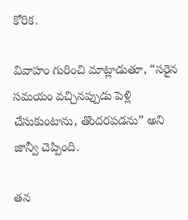కోరిక.

వివాహం గురించి మాట్లాడుతూ, “సరైన సమయం వచ్చినప్పుడు పెళ్లి చేసుకుంటాను, తొందరపడను” అని జాన్వీ చెప్పింది.

తన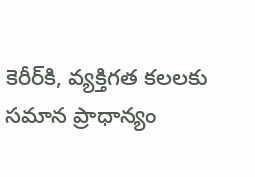కెరీర్‌కి, వ్యక్తిగత కలలకు సమాన ప్రాధాన్యం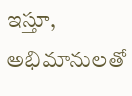ఇస్తూ, అభిమానులతో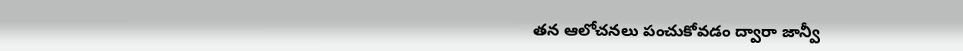తన ఆలోచనలు పంచుకోవడం ద్వారా జాన్వీ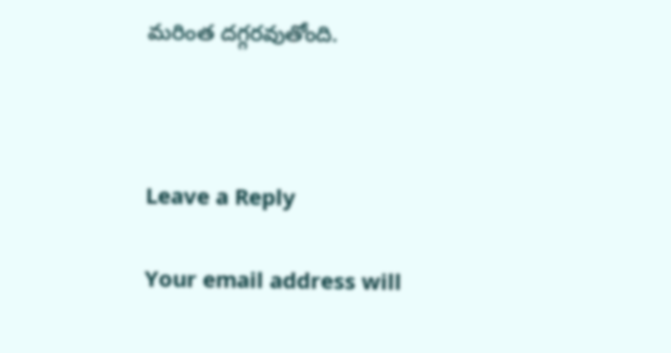మరింత దగ్గరవుతోంది.



Leave a Reply

Your email address will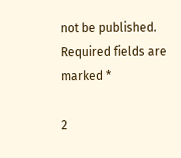not be published. Required fields are marked *

2